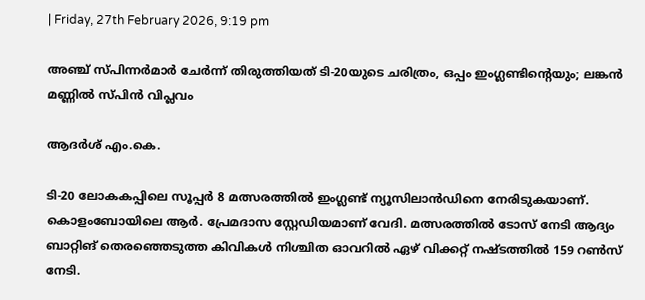| Friday, 27th February 2026, 9:19 pm

അഞ്ച് സ്പിന്നര്‍മാര്‍ ചേര്‍ന്ന് തിരുത്തിയത് ടി-20യുടെ ചരിത്രം, ഒപ്പം ഇംഗ്ലണ്ടിന്റെയും; ലങ്കന്‍ മണ്ണില്‍ സ്പിന്‍ വിപ്ലവം

ആദര്‍ശ് എം.കെ.

ടി-20 ലോകകപ്പിലെ സൂപ്പര്‍ 8 മത്സരത്തില്‍ ഇംഗ്ലണ്ട് ന്യൂസിലാന്‍ഡിനെ നേരിടുകയാണ്. കൊളംബോയിലെ ആര്‍. പ്രേമദാസ സ്റ്റേഡിയമാണ് വേദി. മത്സരത്തില്‍ ടോസ് നേടി ആദ്യം ബാറ്റിങ് തെരഞ്ഞെടുത്ത കിവികള്‍ നിശ്ചിത ഓവറില്‍ ഏഴ് വിക്കറ്റ് നഷ്ടത്തില്‍ 159 റണ്‍സ് നേടി.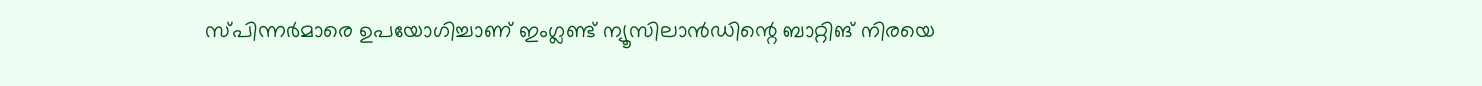സ്പിന്നര്‍മാരെ ഉപയോഗിച്ചാണ് ഇംഗ്ലണ്ട് ന്യൂസിലാന്‍ഡിന്റെ ബാറ്റിങ് നിരയെ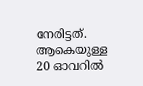നേരിട്ടത്. ആകെയുള്ള 20 ഓവറില്‍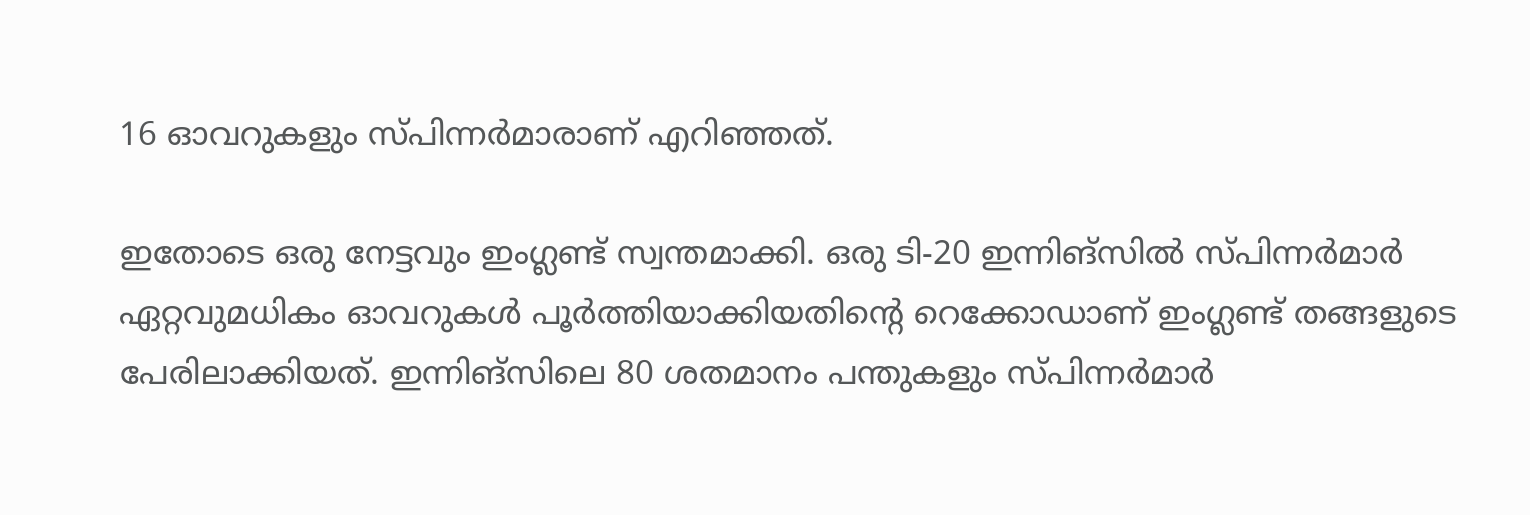16 ഓവറുകളും സ്പിന്നര്‍മാരാണ് എറിഞ്ഞത്.

ഇതോടെ ഒരു നേട്ടവും ഇംഗ്ലണ്ട് സ്വന്തമാക്കി. ഒരു ടി-20 ഇന്നിങ്‌സില്‍ സ്പിന്നര്‍മാര്‍ ഏറ്റവുമധികം ഓവറുകള്‍ പൂര്‍ത്തിയാക്കിയതിന്റെ റെക്കോഡാണ് ഇംഗ്ലണ്ട് തങ്ങളുടെ പേരിലാക്കിയത്. ഇന്നിങ്‌സിലെ 80 ശതമാനം പന്തുകളും സ്പിന്നര്‍മാര്‍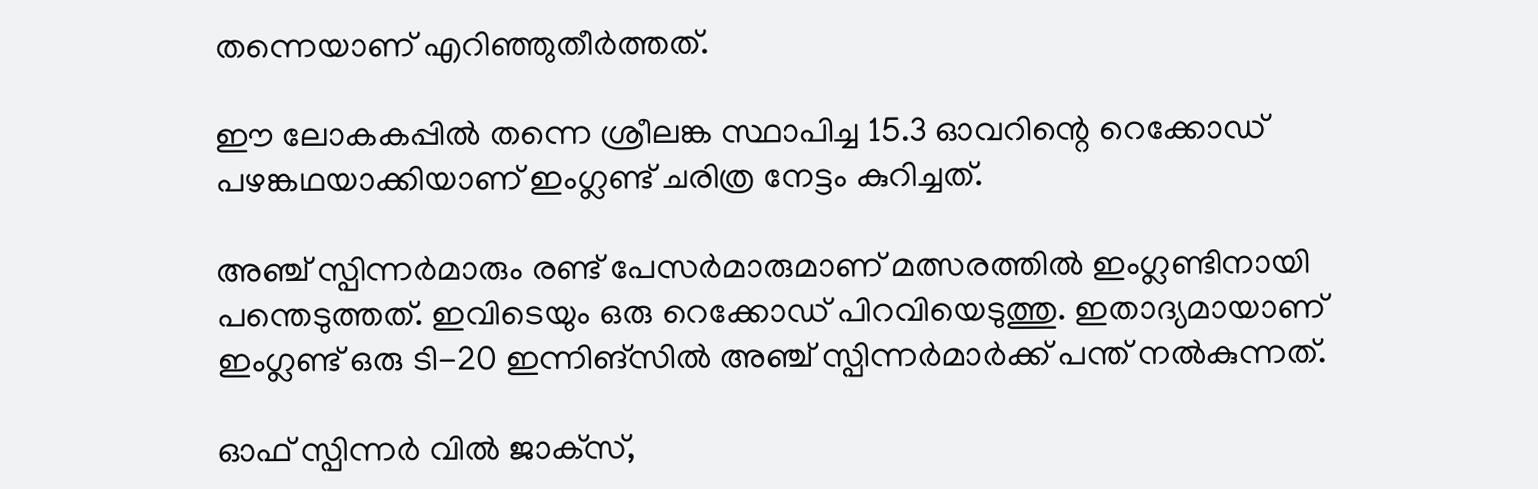തന്നെയാണ് എറിഞ്ഞുതീര്‍ത്തത്.

ഈ ലോകകപ്പില്‍ തന്നെ ശ്രീലങ്ക സ്ഥാപിച്ച 15.3 ഓവറിന്റെ റെക്കോഡ് പഴങ്കഥയാക്കിയാണ് ഇംഗ്ലണ്ട് ചരിത്ര നേട്ടം കുറിച്ചത്.

അഞ്ച് സ്പിന്നര്‍മാരും രണ്ട് പേസര്‍മാരുമാണ് മത്സരത്തില്‍ ഇംഗ്ലണ്ടിനായി പന്തെടുത്തത്. ഇവിടെയും ഒരു റെക്കോഡ് പിറവിയെടുത്തു. ഇതാദ്യമായാണ് ഇംഗ്ലണ്ട് ഒരു ടി-20 ഇന്നിങ്‌സില്‍ അഞ്ച് സ്പിന്നര്‍മാര്‍ക്ക് പന്ത് നല്‍കുന്നത്.

ഓഫ് സ്പിന്നര്‍ വില്‍ ജാക്‌സ്,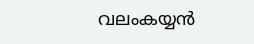വലംകയ്യന്‍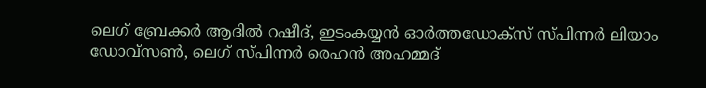ലെഗ് ബ്രേക്കര്‍ ആദില്‍ റഷീദ്, ഇടംകയ്യന്‍ ഓര്‍ത്തഡോക്‌സ് സ്പിന്നര്‍ ലിയാം ഡോവ്‌സണ്‍, ലെഗ് സ്പിന്നര്‍ രെഹന്‍ അഹമ്മദ്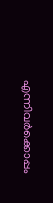എന്നിവര്‍ക്കൊപ്പം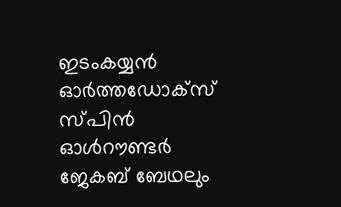ഇടംകയ്യന്‍ ഓര്‍ത്തഡോക്‌സ് സ്പിന്‍ ഓള്‍റൗണ്ടര്‍ ജേകബ് ബേഥലും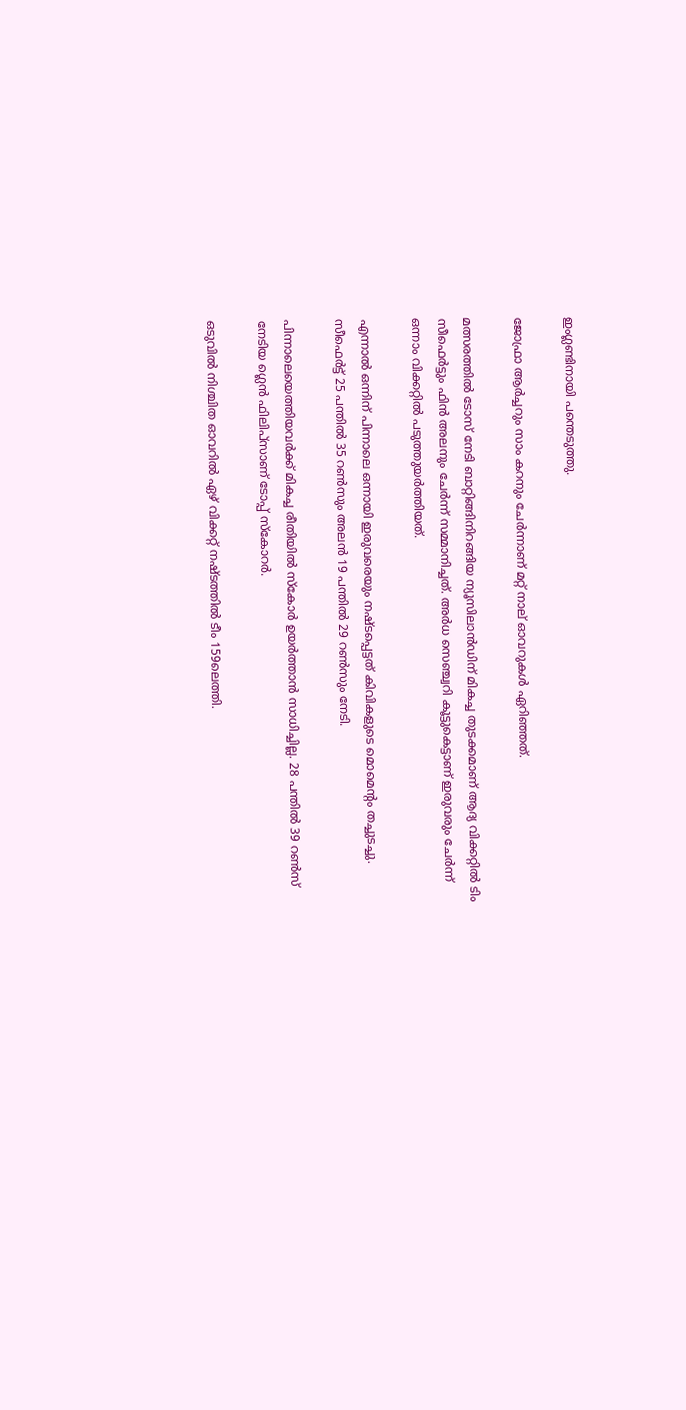ഇംഗ്ലണ്ടിനായി പന്തെടുത്തു.

ജോഫ്രാ ആര്‍ച്ചറും സാം കറനും ചേര്‍ന്നാണ് മറ്റ് നാല് ഓവറുകള്‍ ഏറിഞ്ഞത്.

മത്സരത്തില്‍ ടോസ് നേടി ബാറ്റിങ്ങിനിറങ്ങിയ ന്യൂസിലാന്‍ഡിന് മികച്ച തുടക്കമാണ് ആദ്യ വിക്കറ്റില്‍ ടിം സീഫെര്‍ട്ടും ഫിന്‍ അലനും ചേര്‍ന്ന് സമ്മാനിച്ചത്. അര്‍ധ സെഞ്ച്വറി കൂട്ടുകെട്ടാണ് ഇരുവരും ചേര്‍ന്ന് ഒന്നാം വിക്കറ്റില്‍ പടുത്തുയര്‍ത്തിയത്.

എന്നാല്‍ ഒന്നിന് പിന്നാലെ ഒന്നായി ഇരുവരെയും നഷ്ടപ്പെട്ടത് കിവികളുടെ മൊമെന്റം തച്ചുടച്ചു. സീഫെര്‍ട്ട് 25 പന്തില്‍ 35 റണ്‍സും അലന്‍ 19 പന്തില്‍ 29 റണ്‍സും നേടി.

പിന്നാലെയെത്തിയവര്‍ക്ക് മികച്ച രീതിയില്‍ സ്‌കോര്‍ ഉയര്‍ത്താന്‍ സാധിച്ചില്ല. 28 പന്തില്‍ 39 റണ്‍സ് നേടിയ ഗ്ലെന്‍ ഫിലിപ്‌സാണ് ടോപ്പ് സ്‌കോറര്‍.

ഒടുവില്‍ നിശ്ചിത ഓവറില്‍ ഏഴ് വിക്കറ്റ് നഷ്ടത്തില്‍ ടീം 159ലെത്തി.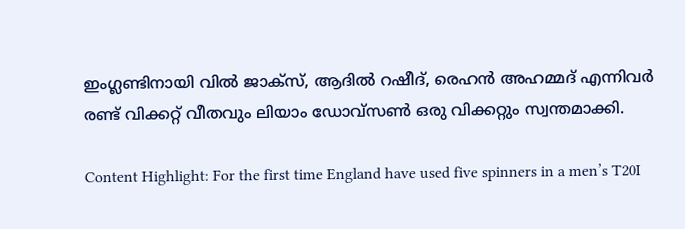ഇംഗ്ലണ്ടിനായി വില്‍ ജാക്‌സ്, ആദില്‍ റഷീദ്, രെഹന്‍ അഹമ്മദ് എന്നിവര്‍ രണ്ട് വിക്കറ്റ് വീതവും ലിയാം ഡോവ്‌സണ്‍ ഒരു വിക്കറ്റും സ്വന്തമാക്കി.

Content Highlight: For the first time England have used five spinners in a men’s T20I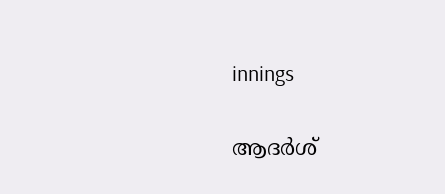innings

ആദര്‍ശ്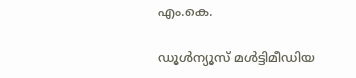എം.കെ.

ഡൂള്‍ന്യൂസ് മള്‍ട്ടിമീഡിയ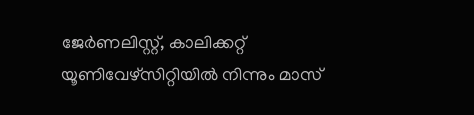ജേര്‍ണലിസ്റ്റ്, കാലിക്കറ്റ് യൂണിവേഴ്സിറ്റിയില്‍ നിന്നും മാസ്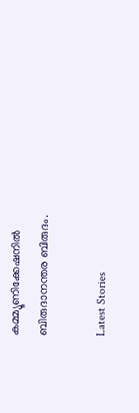കമ്മ്യൂണിക്കേഷനില്‍ ബിരുദാനന്തര ബിരുദം.

Latest Stories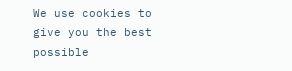We use cookies to give you the best possible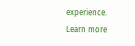experience. Learn more